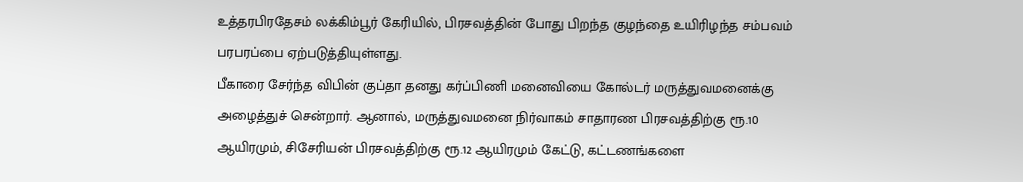உத்தரபிரதேசம் லக்கிம்பூர் கேரியில், பிரசவத்தின் போது பிறந்த குழந்தை உயிரிழந்த சம்பவம் பரபரப்பை ஏற்படுத்தியுள்ளது.
பீகாரை சேர்ந்த விபின் குப்தா தனது கர்ப்பிணி மனைவியை கோல்டர் மருத்துவமனைக்கு அழைத்துச் சென்றார். ஆனால், மருத்துவமனை நிர்வாகம் சாதாரண பிரசவத்திற்கு ரூ.10 ஆயிரமும், சிசேரியன் பிரசவத்திற்கு ரூ.12 ஆயிரமும் கேட்டு, கட்டணங்களை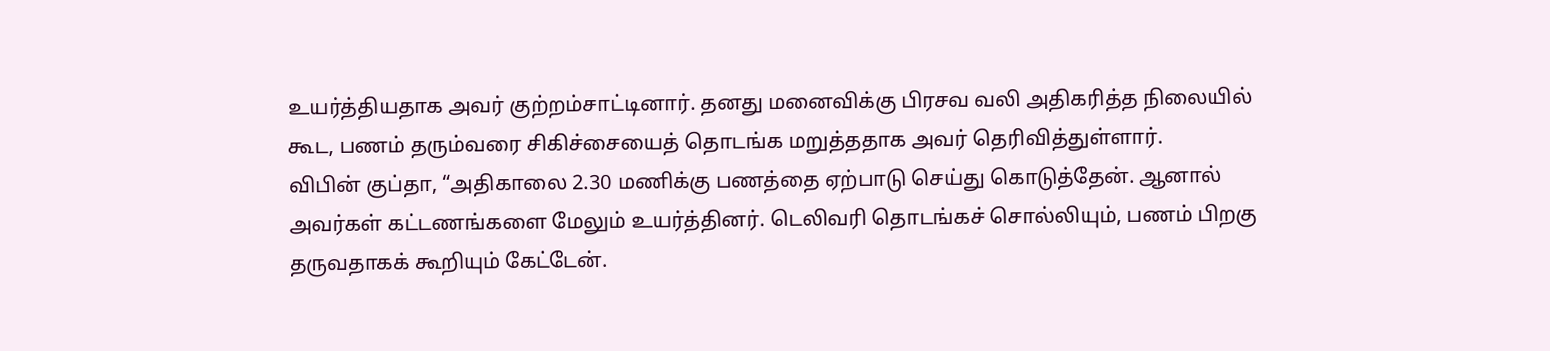உயர்த்தியதாக அவர் குற்றம்சாட்டினார். தனது மனைவிக்கு பிரசவ வலி அதிகரித்த நிலையில் கூட, பணம் தரும்வரை சிகிச்சையைத் தொடங்க மறுத்ததாக அவர் தெரிவித்துள்ளார்.
விபின் குப்தா, “அதிகாலை 2.30 மணிக்கு பணத்தை ஏற்பாடு செய்து கொடுத்தேன். ஆனால் அவர்கள் கட்டணங்களை மேலும் உயர்த்தினர். டெலிவரி தொடங்கச் சொல்லியும், பணம் பிறகு தருவதாகக் கூறியும் கேட்டேன்.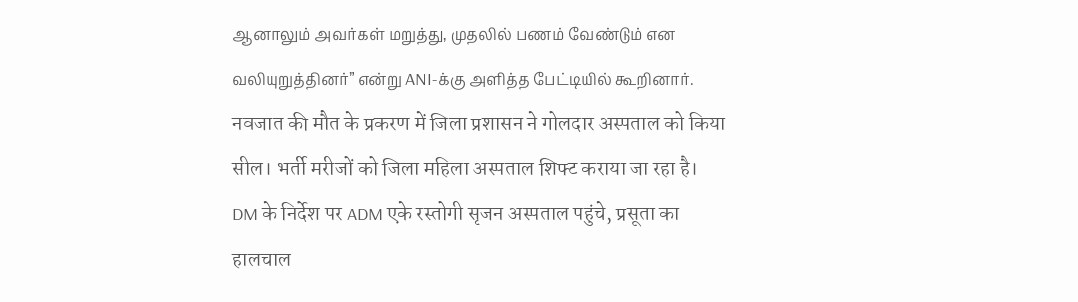ஆனாலும் அவர்கள் மறுத்து, முதலில் பணம் வேண்டும் என வலியுறுத்தினர்” என்று ANI-க்கு அளித்த பேட்டியில் கூறினார்.
नवजात की मौत के प्रकरण में जिला प्रशासन ने गोलदार अस्पताल को किया सील। भर्ती मरीजों को जिला महिला अस्पताल शिफ्ट कराया जा रहा है। DM के निर्देश पर ADM एके रस्तोगी सृजन अस्पताल पहुंचे, प्रसूता का हालचाल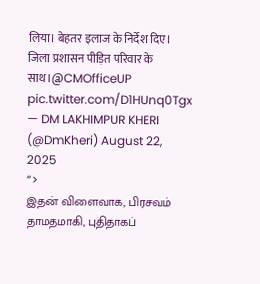लिया। बेहतर इलाज के निर्देश दिए। जिला प्रशासन पीड़ित परिवार के साथ।@CMOfficeUP pic.twitter.com/D1HUnq0Tgx
— DM LAKHIMPUR KHERI (@DmKheri) August 22, 2025
“>
இதன் விளைவாக, பிரசவம் தாமதமாகி, புதிதாகப்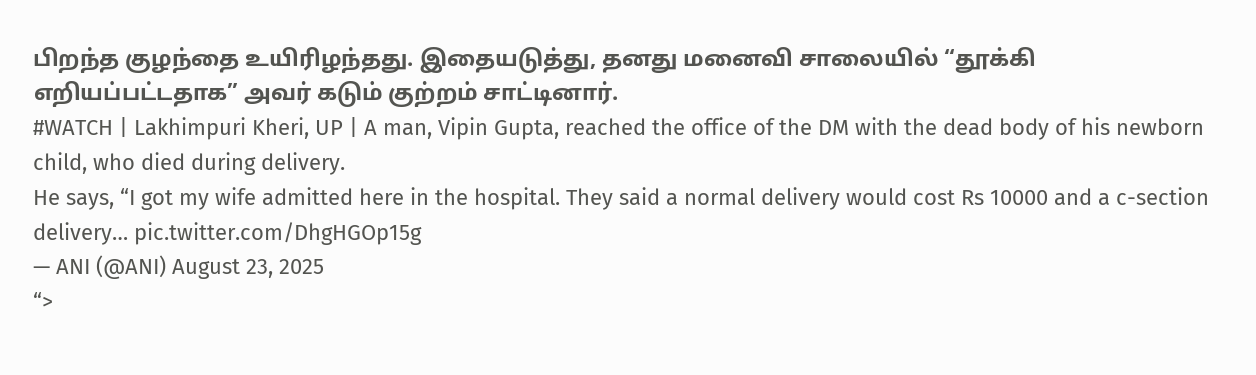பிறந்த குழந்தை உயிரிழந்தது. இதையடுத்து, தனது மனைவி சாலையில் “தூக்கி எறியப்பட்டதாக” அவர் கடும் குற்றம் சாட்டினார்.
#WATCH | Lakhimpuri Kheri, UP | A man, Vipin Gupta, reached the office of the DM with the dead body of his newborn child, who died during delivery.
He says, “I got my wife admitted here in the hospital. They said a normal delivery would cost Rs 10000 and a c-section delivery… pic.twitter.com/DhgHGOp15g
— ANI (@ANI) August 23, 2025
“>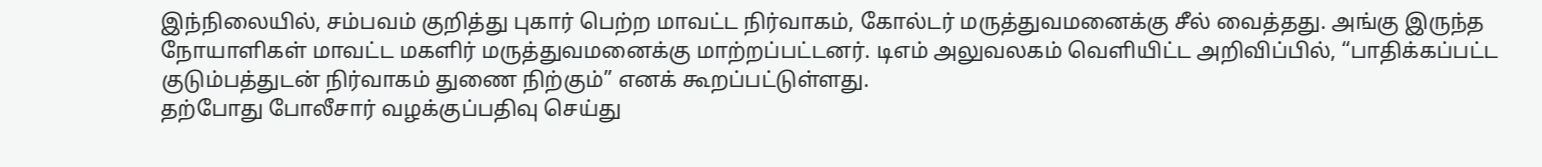இந்நிலையில், சம்பவம் குறித்து புகார் பெற்ற மாவட்ட நிர்வாகம், கோல்டர் மருத்துவமனைக்கு சீல் வைத்தது. அங்கு இருந்த நோயாளிகள் மாவட்ட மகளிர் மருத்துவமனைக்கு மாற்றப்பட்டனர். டிஎம் அலுவலகம் வெளியிட்ட அறிவிப்பில், “பாதிக்கப்பட்ட குடும்பத்துடன் நிர்வாகம் துணை நிற்கும்” எனக் கூறப்பட்டுள்ளது.
தற்போது போலீசார் வழக்குப்பதிவு செய்து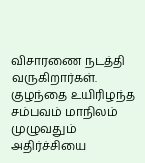விசாரணை நடத்தி வருகிறார்கள். குழந்தை உயிரிழந்த சம்பவம் மாநிலம் முழுவதும் அதிர்ச்சியை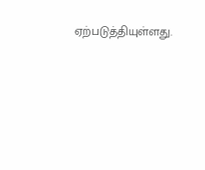ஏற்படுத்தியுள்ளது.